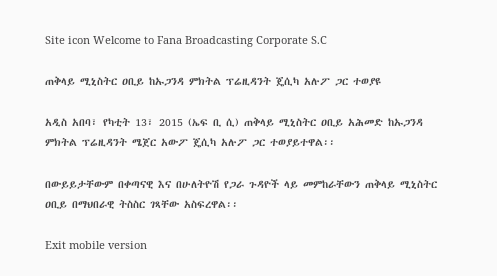Site icon Welcome to Fana Broadcasting Corporate S.C

ጠቅላይ ሚኒስትር ዐቢይ ከኡጋንዳ ምክትል ፕሬዚዳንት ጄሲካ አሉፖ ጋር ተወያዩ

አዲስ አበባ፣ የካቲት 13፣ 2015 (ኤፍ ቢ ሲ) ጠቅላይ ሚኒስትር ዐቢይ አሕመድ ከኡጋንዳ ምክትል ፕሬዚዳንት ሜጀር አውፖ ጄሲካ አሉፖ ጋር ተወያይተዋል፡፡

በውይይታቸውም በቀጣናዊ እና በሁለትዮሽ የጋራ ጉዳዮች ላይ መምከራቸውን ጠቅላይ ሚኒስትር ዐቢይ በማህበራዊ ትስስር ገጻቸው አስፍረዋል፡፡

Exit mobile version